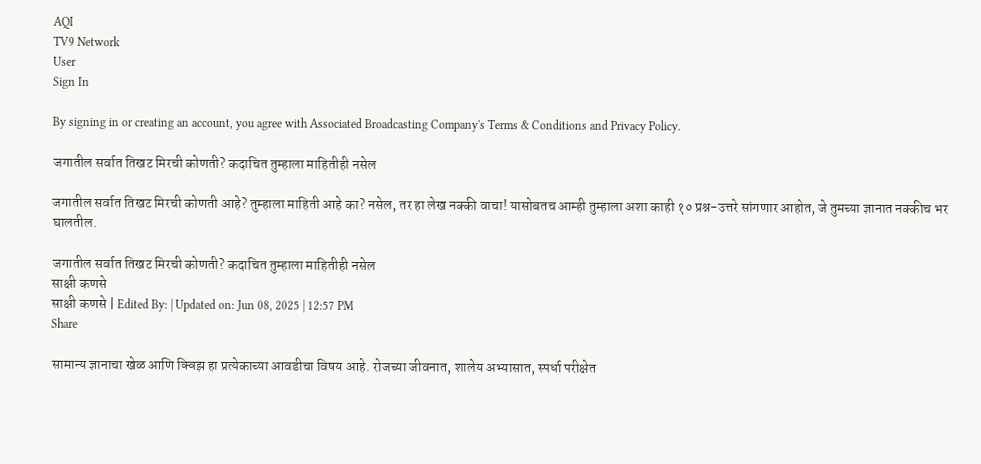AQI
TV9 Network
User
Sign In

By signing in or creating an account, you agree with Associated Broadcasting Company's Terms & Conditions and Privacy Policy.

जगातील सर्वात तिखट मिरची कोणती? कदाचित तुम्हाला माहितीही नसेल

जगातील सर्वात तिखट मिरची कोणती आहे? तुम्हाला माहिती आहे का? नसेल, तर हा लेख नक्की वाचा! यासोबतच आम्ही तुम्हाला अशा काही १० प्रश्न-उत्तरे सांगणार आहोत, जे तुमच्या ज्ञानात नक्कीच भर घालतील.

जगातील सर्वात तिखट मिरची कोणती? कदाचित तुम्हाला माहितीही नसेल
साक्षी कणसे
साक्षी कणसे | Edited By: | Updated on: Jun 08, 2025 | 12:57 PM
Share

सामान्य ज्ञानाचा खेळ आणि क्विझ हा प्रत्येकाच्या आवडीचा विषय आहे. रोजच्या जीवनात, शालेय अभ्यासात, स्पर्धा परीक्षेत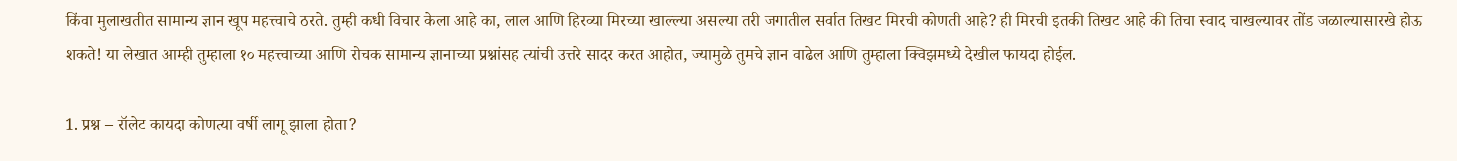किंवा मुलाखतीत सामान्य ज्ञान खूप महत्त्वाचे ठरते. तुम्ही कधी विचार केला आहे का, लाल आणि हिरव्या मिरच्या खाल्ल्या असल्या तरी जगातील सर्वात तिखट मिरची कोणती आहे? ही मिरची इतकी तिखट आहे की तिचा स्वाद चाखल्यावर तोंड जळाल्यासारखे होऊ शकते! या लेखात आम्ही तुम्हाला १० महत्त्वाच्या आणि रोचक सामान्य ज्ञानाच्या प्रश्नांसह त्यांची उत्तरे सादर करत आहोत, ज्यामुळे तुमचे ज्ञान वाढेल आणि तुम्हाला क्विझमध्ये देखील फायदा होईल.

1. प्रश्न – रॉलेट कायदा कोणत्या वर्षी लागू झाला होता?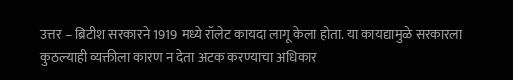उत्तर – ब्रिटीश सरकारने 1919 मध्ये रॉलेट कायदा लागू केला होता. या कायद्यामुळे सरकारला कुठल्याही व्यक्तीला कारण न देता अटक करण्याचा अधिकार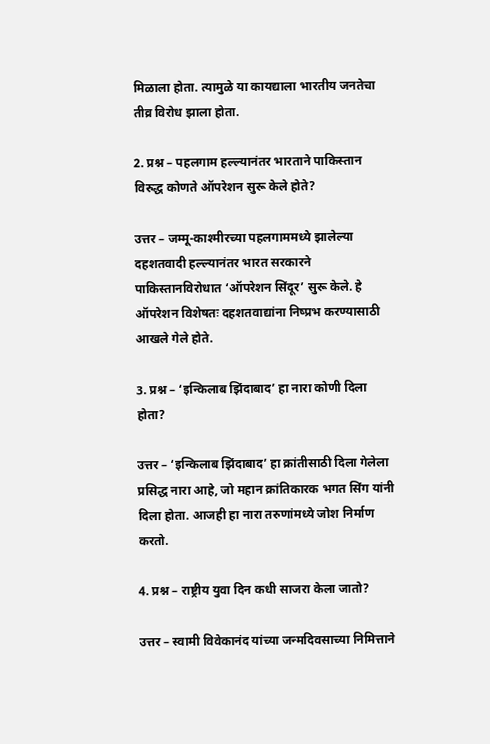मिळाला होता. त्यामुळे या कायद्याला भारतीय जनतेचा तीव्र विरोध झाला होता.

2. प्रश्न – पहलगाम हल्ल्यानंतर भारताने पाकिस्तान विरुद्ध कोणते ऑपरेशन सुरू केले होते?

उत्तर – जम्मू-काश्मीरच्या पहलगाममध्ये झालेल्या दहशतवादी हल्ल्यानंतर भारत सरकारने पाकिस्तानविरोधात ‘ऑपरेशन सिंदूर’ सुरू केले. हे ऑपरेशन विशेषतः दहशतवाद्यांना निष्प्रभ करण्यासाठी आखले गेले होते.

3. प्रश्न – ‘इन्किलाब झिंदाबाद’ हा नारा कोणी दिला होता?

उत्तर – ‘इन्किलाब झिंदाबाद’ हा क्रांतीसाठी दिला गेलेला प्रसिद्ध नारा आहे, जो महान क्रांतिकारक भगत सिंग यांनी दिला होता. आजही हा नारा तरुणांमध्ये जोश निर्माण करतो.

4. प्रश्न – राष्ट्रीय युवा दिन कधी साजरा केला जातो?

उत्तर – स्वामी विवेकानंद यांच्या जन्मदिवसाच्या निमित्ताने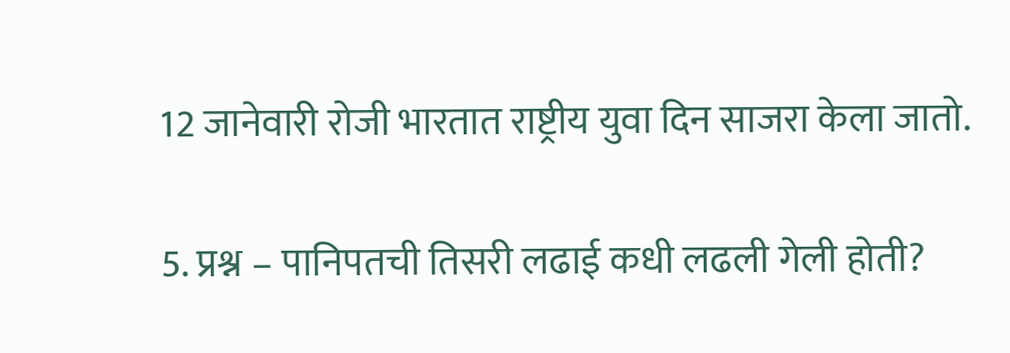12 जानेवारी रोजी भारतात राष्ट्रीय युवा दिन साजरा केला जातो.

5. प्रश्न – पानिपतची तिसरी लढाई कधी लढली गेली होती?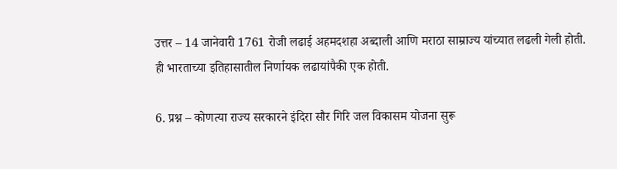उत्तर – 14 जानेवारी 1761 रोजी लढाई अहमदशहा अब्दाली आणि मराठा साम्राज्य यांच्यात लढली गेली होती. ही भारताच्या इतिहासातील निर्णायक लढायांपैकी एक होती.

6. प्रश्न – कोणत्या राज्य सरकारने इंदिरा सौर गिरि जल विकासम योजना सुरू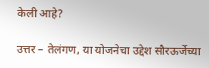केली आहे?

उत्तर – तेलंगण, या योजनेचा उद्देश सौरऊर्जेच्या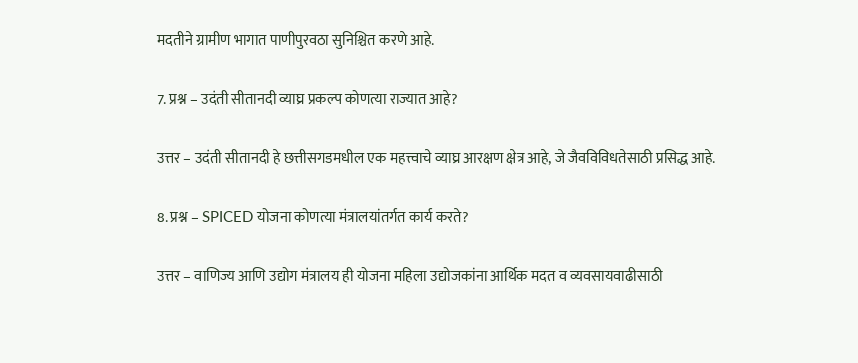मदतीने ग्रामीण भागात पाणीपुरवठा सुनिश्चित करणे आहे.

7. प्रश्न – उदंती सीतानदी व्याघ्र प्रकल्प कोणत्या राज्यात आहे?

उत्तर – उदंती सीतानदी हे छत्तीसगडमधील एक महत्त्वाचे व्याघ्र आरक्षण क्षेत्र आहे, जे जैवविविधतेसाठी प्रसिद्ध आहे.

8. प्रश्न – SPICED योजना कोणत्या मंत्रालयांतर्गत कार्य करते?

उत्तर – वाणिज्य आणि उद्योग मंत्रालय ही योजना महिला उद्योजकांना आर्थिक मदत व व्यवसायवाढीसाठी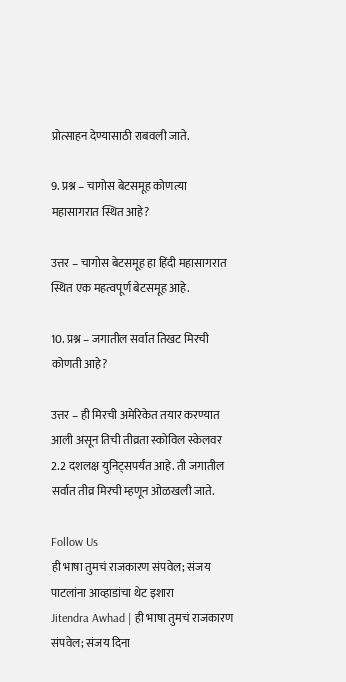प्रोत्साहन देण्यासाठी राबवली जाते.

9. प्रश्न – चागोस बेटसमूह कोणत्या महासागरात स्थित आहे?

उत्तर – चागोस बेटसमूह हा हिंदी महासागरात स्थित एक महत्वपूर्ण बेटसमूह आहे.

10. प्रश्न – जगातील सर्वात तिखट मिरची कोणती आहे?

उत्तर – ही मिरची अमेरिकेत तयार करण्यात आली असून तिची तीव्रता स्कोविल स्केलवर 2.2 दशलक्ष युनिट्सपर्यंत आहे. ती जगातील सर्वात तीव्र मिरची म्हणून ओळखली जाते.

Follow Us
ही भाषा तुमचं राजकारण संपवेल; संजय पाटलांना आव्हाडांचा थेट इशारा
Jitendra Awhad | ही भाषा तुमचं राजकारण संपवेल; संजय दिना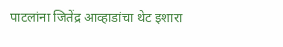पाटलांना जितेंद्र आव्हाडांचा थेट इशारा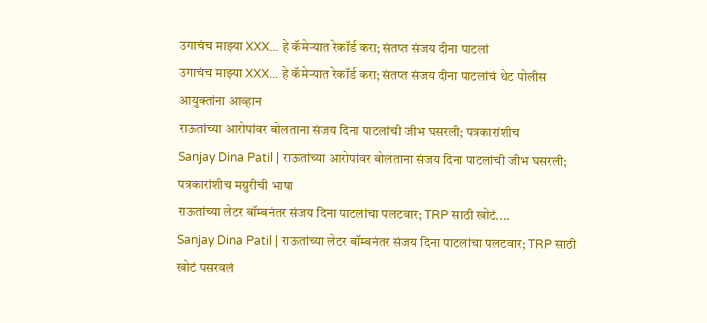उगाचंच माझ्या XXX... हे कॅमेऱ्यात रेकॉर्ड करा; संतप्त संजय दीना पाटलां
उगाचंच माझ्या XXX... हे कॅमेऱ्यात रेकॉर्ड करा; संतप्त संजय दीना पाटलांचं थेट पोलीस आयुक्तांना आव्हान
राऊतांच्या आरोपांवर बोलताना संजय दिना पाटलांची जीभ घसरली; पत्रकारांशीच
Sanjay Dina Patil | राऊतांच्या आरोपांवर बोलताना संजय दिना पाटलांची जीभ घसरली; पत्रकारांशीच मग्रुरीची भाषा
राऊतांच्या लेटर बॉम्बनंतर संजय दिना पाटलांचा पलटवार; TRP साठी खोटं....
Sanjay Dina Patil | राऊतांच्या लेटर बॉम्बनंतर संजय दिना पाटलांचा पलटवार; TRP साठी खोटं पसरवलं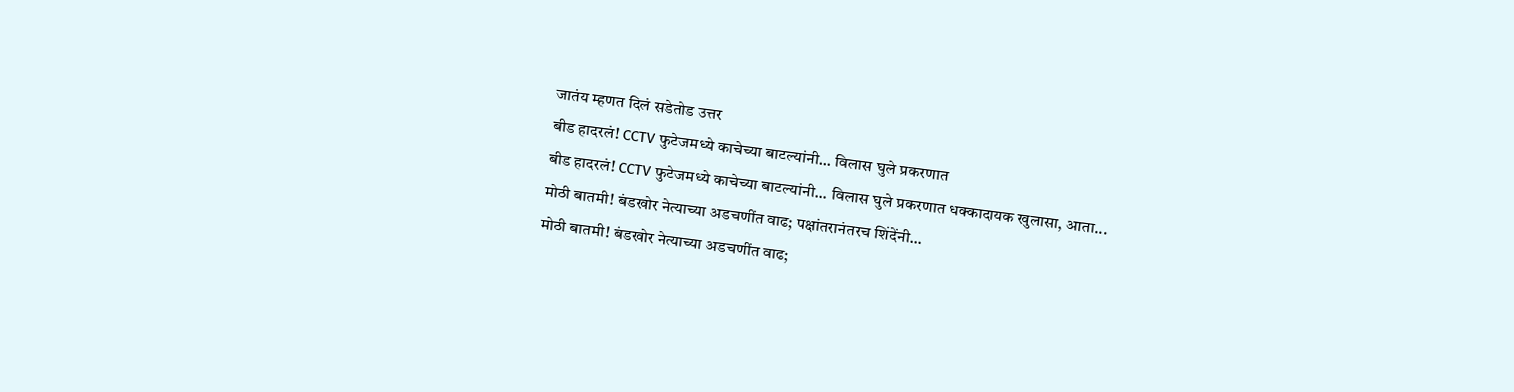जातंय म्हणत दिलं सडेतोड उत्तर
बीड हादरलं! CCTV फुटेजमध्ये काचेच्या बाटल्यांनी... विलास घुले प्रकरणात
बीड हादरलं! CCTV फुटेजमध्ये काचेच्या बाटल्यांनी... विलास घुले प्रकरणात धक्कादायक खुलासा, आता...
मोठी बातमी! बंडखोर नेत्याच्या अडचणींत वाढ; पक्षांतरानंतरच शिंदेंनी...
मोठी बातमी! बंडखोर नेत्याच्या अडचणींत वाढ;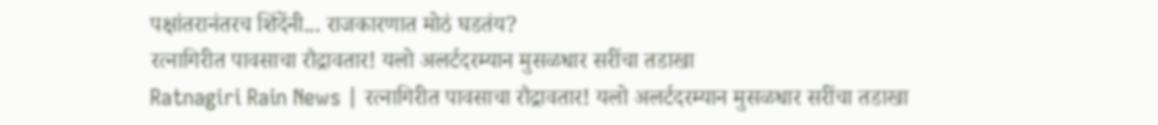पक्षांतरानंतरच शिंदेंनी... राजकारणात मोठं घडतंय?
रत्नागिरीत पावसाचा रौद्रावतार! यलो अलर्टदरम्यान मुसळधार सरींचा तडाखा
Ratnagiri Rain News | रत्नागिरीत पावसाचा रौद्रावतार! यलो अलर्टदरम्यान मुसळधार सरींचा तडाखा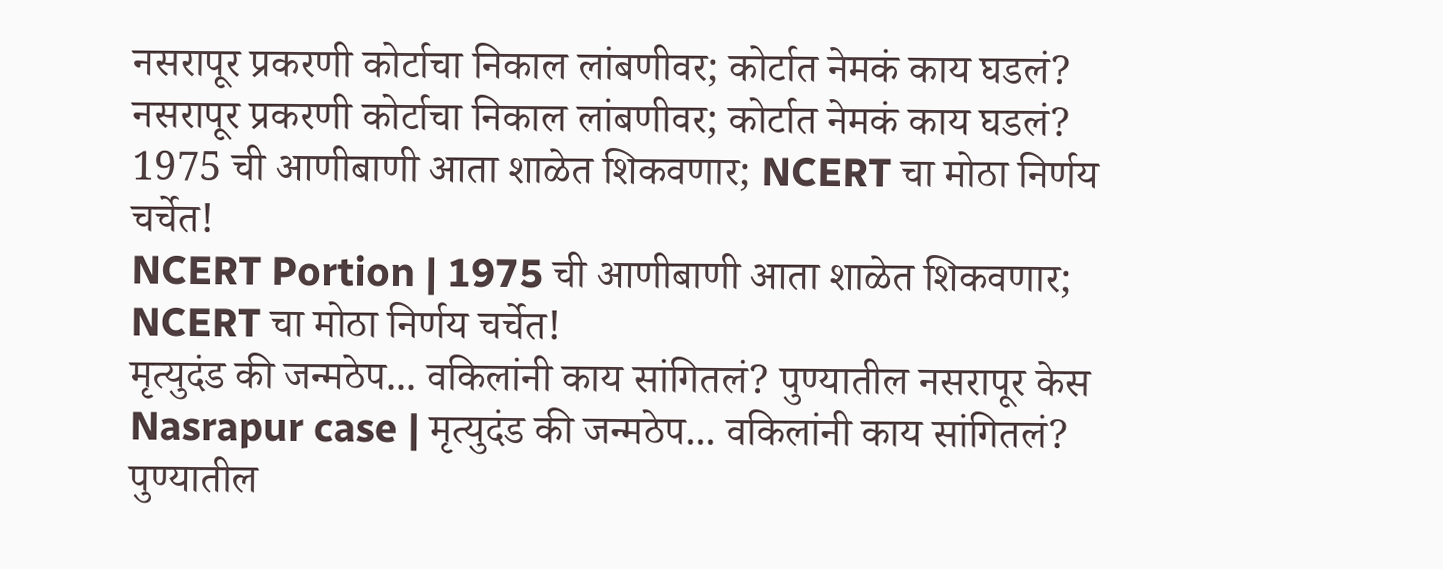नसरापूर प्रकरणी कोर्टाचा निकाल लांबणीवर; कोर्टात नेमकं काय घडलं?
नसरापूर प्रकरणी कोर्टाचा निकाल लांबणीवर; कोर्टात नेमकं काय घडलं?
1975 ची आणीबाणी आता शाळेत शिकवणार; NCERT चा मोठा निर्णय चर्चेत!
NCERT Portion | 1975 ची आणीबाणी आता शाळेत शिकवणार; NCERT चा मोठा निर्णय चर्चेत!
मृत्युदंड की जन्मठेप... वकिलांनी काय सांगितलं? पुण्यातील नसरापूर केस
Nasrapur case | मृत्युदंड की जन्मठेप... वकिलांनी काय सांगितलं? पुण्यातील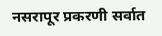नसरापूर प्रकरणी सर्वात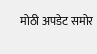मोठी अपडेट समोर